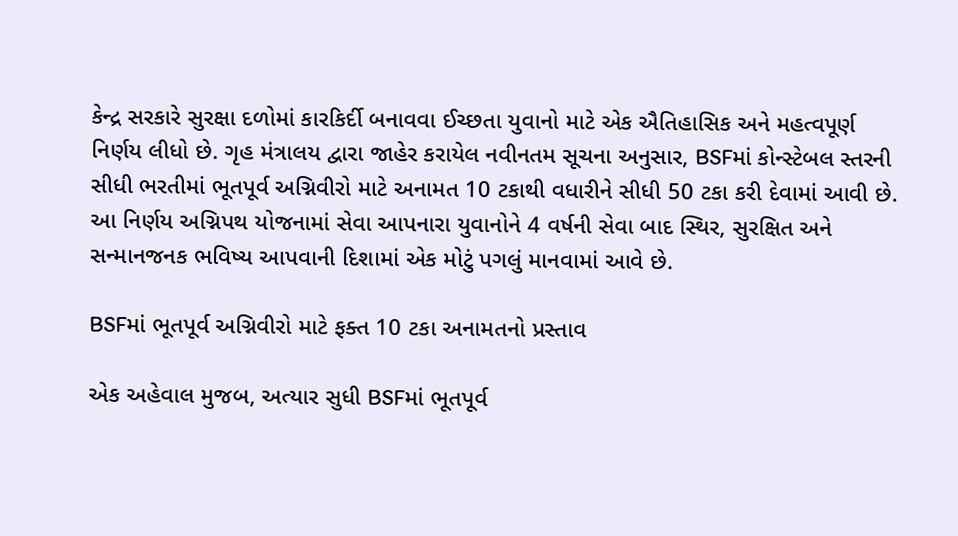કેન્દ્ર સરકારે સુરક્ષા દળોમાં કારકિર્દી બનાવવા ઈચ્છતા યુવાનો માટે એક ઐતિહાસિક અને મહત્વપૂર્ણ નિર્ણય લીધો છે. ગૃહ મંત્રાલય દ્વારા જાહેર કરાયેલ નવીનતમ સૂચના અનુસાર, BSFમાં કોન્સ્ટેબલ સ્તરની સીધી ભરતીમાં ભૂતપૂર્વ અગ્નિવીરો માટે અનામત 10 ટકાથી વધારીને સીધી 50 ટકા કરી દેવામાં આવી છે. આ નિર્ણય અગ્નિપથ યોજનામાં સેવા આપનારા યુવાનોને 4 વર્ષની સેવા બાદ સ્થિર, સુરક્ષિત અને સન્માનજનક ભવિષ્ય આપવાની દિશામાં એક મોટું પગલું માનવામાં આવે છે.

BSFમાં ભૂતપૂર્વ અગ્નિવીરો માટે ફક્ત 10 ટકા અનામતનો પ્રસ્તાવ

એક અહેવાલ મુજબ, અત્યાર સુધી BSFમાં ભૂતપૂર્વ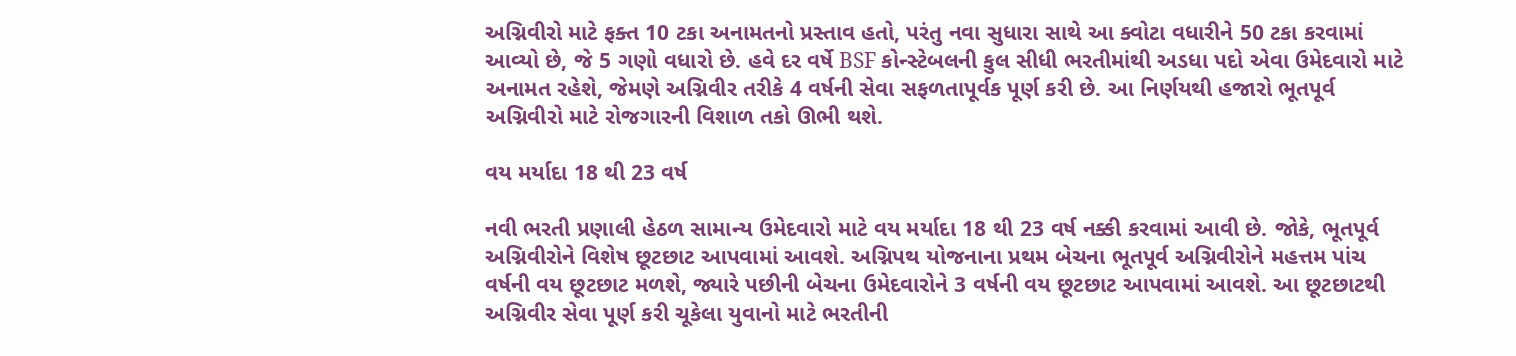અગ્નિવીરો માટે ફક્ત 10 ટકા અનામતનો પ્રસ્તાવ હતો, પરંતુ નવા સુધારા સાથે આ ક્વોટા વધારીને 50 ટકા કરવામાં આવ્યો છે, જે 5 ગણો વધારો છે. હવે દર વર્ષે BSF કોન્સ્ટેબલની કુલ સીધી ભરતીમાંથી અડધા પદો એવા ઉમેદવારો માટે અનામત રહેશે, જેમણે અગ્નિવીર તરીકે 4 વર્ષની સેવા સફળતાપૂર્વક પૂર્ણ કરી છે. આ નિર્ણયથી હજારો ભૂતપૂર્વ અગ્નિવીરો માટે રોજગારની વિશાળ તકો ઊભી થશે.

વય મર્યાદા 18 થી 23 વર્ષ

નવી ભરતી પ્રણાલી હેઠળ સામાન્ય ઉમેદવારો માટે વય મર્યાદા 18 થી 23 વર્ષ નક્કી કરવામાં આવી છે. જોકે, ભૂતપૂર્વ અગ્નિવીરોને વિશેષ છૂટછાટ આપવામાં આવશે. અગ્નિપથ યોજનાના પ્રથમ બેચના ભૂતપૂર્વ અગ્નિવીરોને મહત્તમ પાંચ વર્ષની વય છૂટછાટ મળશે, જ્યારે પછીની બેચના ઉમેદવારોને 3 વર્ષની વય છૂટછાટ આપવામાં આવશે. આ છૂટછાટથી અગ્નિવીર સેવા પૂર્ણ કરી ચૂકેલા યુવાનો માટે ભરતીની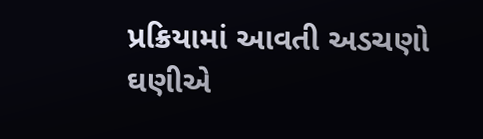પ્રક્રિયામાં આવતી અડચણો ઘણીએ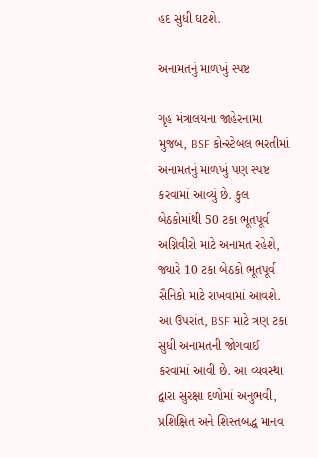હદ સુધી ઘટશે.

અનામતનું માળખું સ્પષ્ટ

ગૃહ મંત્રાલયના જાહેરનામા મુજબ, BSF કોન્સ્ટેબલ ભરતીમાં અનામતનું માળખું પણ સ્પષ્ટ કરવામાં આવ્યું છે. કુલ બેઠકોમાંથી 50 ટકા ભૂતપૂર્વ અગ્નિવીરો માટે અનામત રહેશે, જ્યારે 10 ટકા બેઠકો ભૂતપૂર્વ સૈનિકો માટે રાખવામાં આવશે. આ ઉપરાંત, BSF માટે ત્રણ ટકા સુધી અનામતની જોગવાઈ કરવામાં આવી છે. આ વ્યવસ્થા દ્વારા સુરક્ષા દળોમાં અનુભવી, પ્રશિક્ષિત અને શિસ્તબદ્ધ માનવ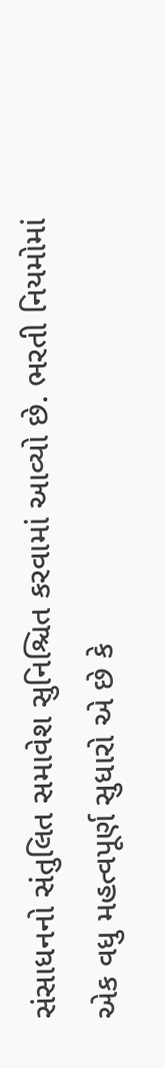સંસાધનનો સંતુલિત સમાવેશ સુનિશ્ચિત કરવામાં આવ્યો છે. ભરતી નિયમોમાં એક વધુ મહત્વપૂર્ણ સુધારો એ છે કે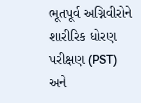ભૂતપૂર્વ અગ્નિવીરોને શારીરિક ધોરણ પરીક્ષણ (PST) અને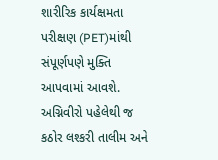શારીરિક કાર્યક્ષમતા પરીક્ષણ (PET)માંથી સંપૂર્ણપણે મુક્તિ આપવામાં આવશે. અગ્નિવીરો પહેલેથી જ કઠોર લશ્કરી તાલીમ અને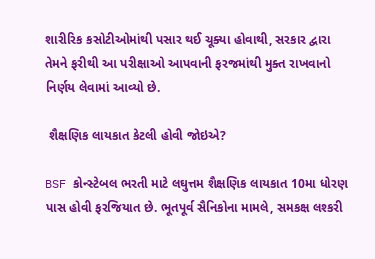શારીરિક કસોટીઓમાંથી પસાર થઈ ચૂક્યા હોવાથી, સરકાર દ્વારા તેમને ફરીથી આ પરીક્ષાઓ આપવાની ફરજમાંથી મુક્ત રાખવાનો નિર્ણય લેવામાં આવ્યો છે.

 શૈક્ષણિક લાયકાત કેટલી હોવી જોઇએ?

BSF કોન્સ્ટેબલ ભરતી માટે લઘુત્તમ શૈક્ષણિક લાયકાત 10મા ધોરણ પાસ હોવી ફરજિયાત છે. ભૂતપૂર્વ સૈનિકોના મામલે, સમકક્ષ લશ્કરી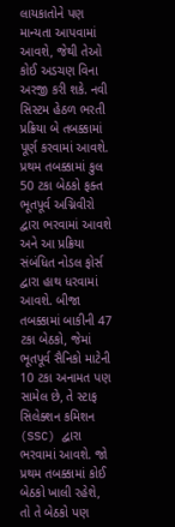લાયકાતોને પણ માન્યતા આપવામાં આવશે, જેથી તેઓ કોઈ અડચણ વિના અરજી કરી શકે. નવી સિસ્ટમ હેઠળ ભરતી પ્રક્રિયા બે તબક્કામાં પૂર્ણ કરવામાં આવશે. પ્રથમ તબક્કામાં કુલ 50 ટકા બેઠકો ફક્ત ભૂતપૂર્વ અગ્નિવીરો દ્વારા ભરવામાં આવશે અને આ પ્રક્રિયા સંબંધિત નોડલ ફોર્સ દ્વારા હાથ ધરવામાં આવશે. બીજા તબક્કામાં બાકીની 47 ટકા બેઠકો, જેમાં ભૂતપૂર્વ સૈનિકો માટેની 10 ટકા અનામત પણ સામેલ છે, તે સ્ટાફ સિલેક્શન કમિશન (SSC) દ્વારા ભરવામાં આવશે. જો પ્રથમ તબક્કામાં કોઈ બેઠકો ખાલી રહેશે, તો તે બેઠકો પણ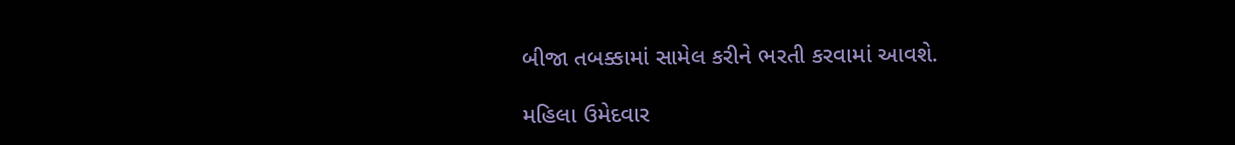બીજા તબક્કામાં સામેલ કરીને ભરતી કરવામાં આવશે.

મહિલા ઉમેદવાર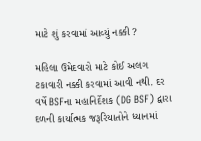માટે શું કરવામાં આવ્યું નક્કી ?

મહિલા ઉમેદવારો માટે કોઈ અલગ ટકાવારી નક્કી કરવામાં આવી નથી. દર વર્ષે BSFના મહાનિર્દેશક (DG BSF) દ્વારા દળની કાર્યાત્મક જરૂરિયાતોને ધ્યાનમાં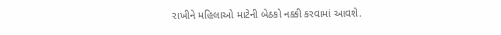રાખીને મહિલાઓ માટેની બેઠકો નક્કી કરવામાં આવશે.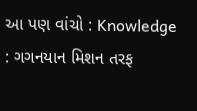આ પણ વાંચો : Knowledge : ગગનયાન મિશન તરફ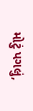મોટું પગલું,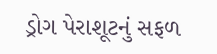ડ્રોગ પેરાશૂટનું સફળ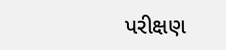પરીક્ષણ